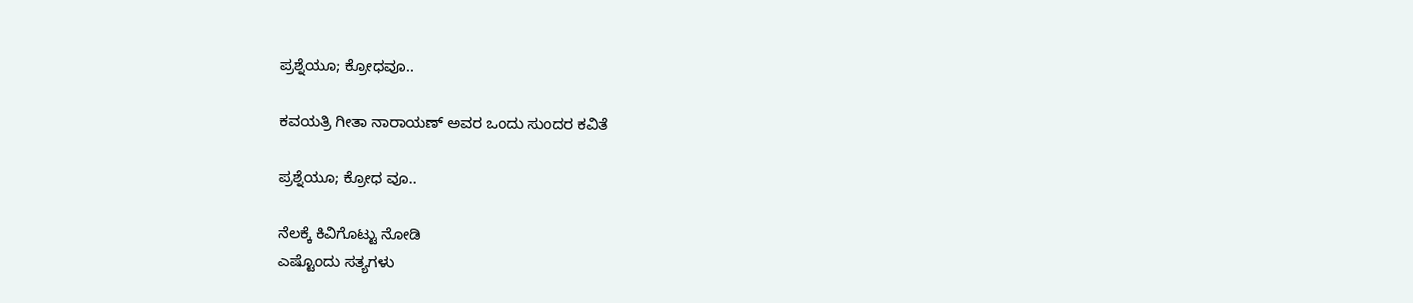ಪ್ರಶ್ನೆಯೂ; ಕ್ರೋಧವೂ..

ಕವಯತ್ರಿ ಗೀತಾ ನಾರಾಯಣ್ ಅವರ ಒಂದು ಸುಂದರ ಕವಿತೆ

ಪ್ರಶ್ನೆಯೂ; ಕ್ರೋಧ ವೂ..

ನೆಲಕ್ಕೆ ಕಿವಿಗೊಟ್ಟು ನೋಡಿ
ಎಷ್ಟೊಂದು ಸತ್ಯಗಳು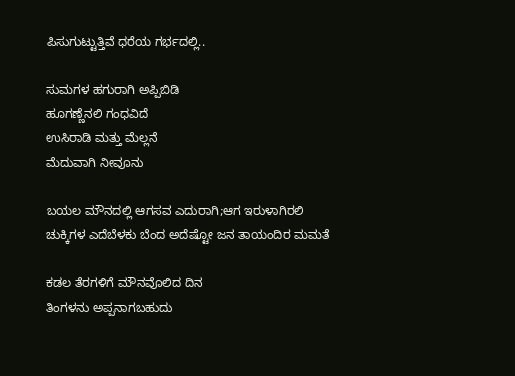ಪಿಸುಗುಟ್ಟುತ್ತಿವೆ ಧರೆಯ ಗರ್ಭದಲ್ಲಿ..

ಸುಮಗಳ ಹಗುರಾಗಿ ಅಪ್ಪಿಬಿಡಿ
ಹೂಗಣ್ಣೆನಲಿ ಗಂಧವಿದೆ
ಉಸಿರಾಡಿ ಮತ್ತು ಮೆಲ್ಲನೆ
ಮೆದುವಾಗಿ ನೀವೂನು

ಬಯಲ ಮೌನದಲ್ಲಿ ಆಗಸವ ಎದುರಾಗಿ;ಆಗ ಇರುಳಾಗಿರಲಿ
ಚುಕ್ಕಿಗಳ ಎದೆಬೆಳಕು ಬೆಂದ ಅದೆಷ್ಟೋ ಜನ ತಾಯಂದಿರ ಮಮತೆ

ಕಡಲ ತೆರಗಳಿಗೆ ಮೌನವೊಲಿದ ದಿನ
ತಿಂಗಳನು ಅಪ್ಪನಾಗಬಹುದು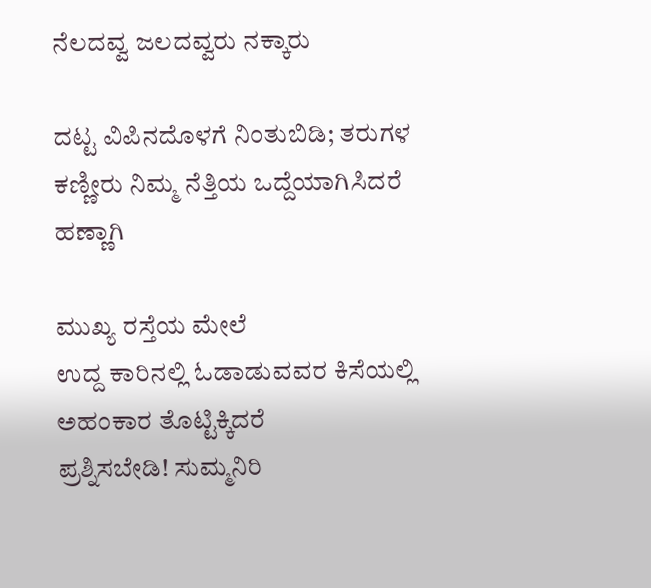ನೆಲದವ್ವ ಜಲದವ್ವರು ನಕ್ಕಾರು

ದಟ್ಟ ವಿಪಿನದೊಳಗೆ ನಿಂತುಬಿಡಿ; ತರುಗಳ ಕಣ್ಣೀರು ನಿಮ್ಮ ನೆತ್ತಿಯ ಒದ್ದೆಯಾಗಿಸಿದರೆ ಹಣ್ಣಾಗಿ

ಮುಖ್ಯ ರಸ್ತೆಯ ಮೇಲೆ
ಉದ್ದ ಕಾರಿನಲ್ಲಿ ಓಡಾಡುವವರ ಕಿಸೆಯಲ್ಲಿ
ಅಹಂಕಾರ ತೊಟ್ಟಿಕ್ಕಿದರೆ
ಪ್ರಶ್ನಿಸಬೇಡಿ! ಸುಮ್ಮನಿರಿ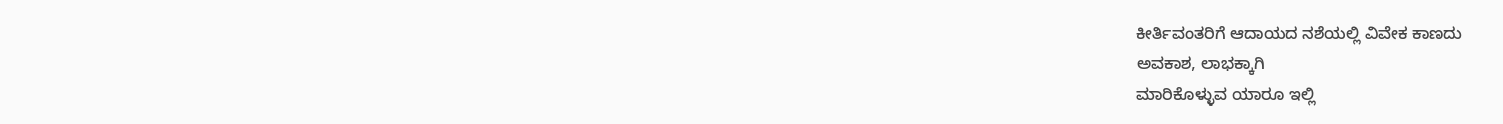ಕೀರ್ತಿವಂತರಿಗೆ ಆದಾಯದ ನಶೆಯಲ್ಲಿ ವಿವೇಕ ಕಾಣದು
ಅವಕಾಶ, ಲಾಭಕ್ಕಾಗಿ
ಮಾರಿಕೊಳ್ಳುವ ಯಾರೂ ಇಲ್ಲಿ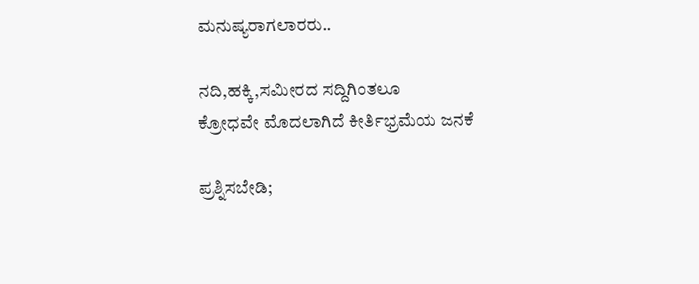ಮನುಷ್ಯರಾಗಲಾರರು..

ನದಿ,ಹಕ್ಕಿ,ಸಮೀರದ ಸದ್ದಿಗಿಂತಲೂ
ಕ್ರೋಧವೇ ಮೊದಲಾಗಿದೆ ಕೀರ್ತಿಭ್ರಮೆಯ ಜನಕೆ

ಪ್ರಶ್ನಿಸಬೇಡಿ;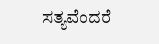ಸತ್ಯವೆಂದರೆ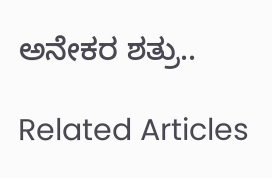ಅನೇಕರ ಶತ್ರು..

Related Articles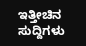ಇತ್ತೀಚಿನ ಸುದ್ದಿಗಳು